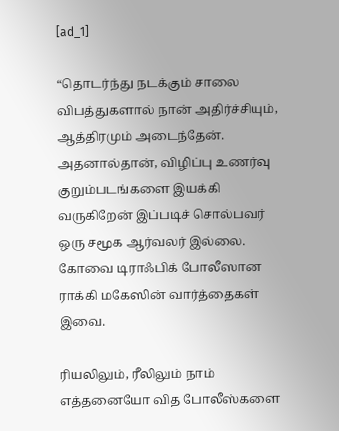[ad_1]

“தொடர்ந்து நடக்கும் சாலை விபத்துகளால் நான் அதிர்ச்சியும், ஆத்திரமும் அடைந்தேன். அதனால்தான், விழிப்பு உணர்வு குறும்படங்களை இயக்கி வருகிறேன் இப்படிச் சொல்பவர் ஒரு சமூக ஆர்வலர் இல்லை. கோவை டிராஃபிக் போலீஸான ராக்கி மகேஸின் வார்த்தைகள் இவை.

ரியலிலும், ரீலிலும் நாம் எத்தனையோ வித போலீஸ்களை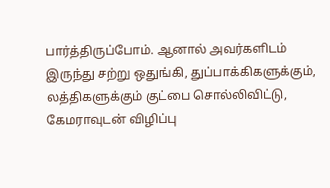பார்த்திருப்போம். ஆனால் அவர்களிடம் இருந்து சற்று ஒதுங்கி, துப்பாக்கிகளுக்கும், லத்திகளுக்கும் குட்பை சொல்லிவிட்டு, கேமராவுடன் விழிப்பு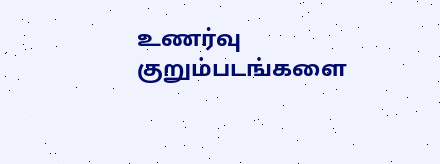உணர்வு குறும்படங்களை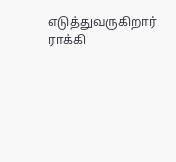எடுத்துவருகிறார் ராக்கி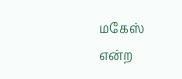மகேஸ் என்ற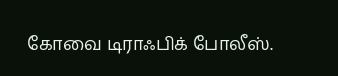கோவை டிராஃபிக் போலீஸ்.